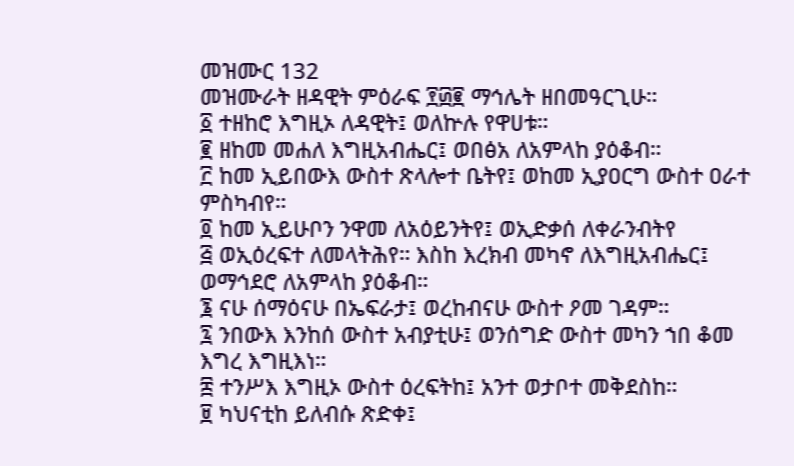መዝሙር 132
መዝሙራት ዘዳዊት ምዕራፍ ፻፴፪ ማኅሌት ዘበመዓርጊሁ።
፩ ተዘከሮ እግዚኦ ለዳዊት፤ ወለኵሉ የዋሀቱ።
፪ ዘከመ መሐለ እግዚአብሔር፤ ወበፅአ ለአምላከ ያዕቆብ።
፫ ከመ ኢይበውእ ውስተ ጽላሎተ ቤትየ፤ ወከመ ኢያዐርግ ውስተ ዐራተ ምስካብየ።
፬ ከመ ኢይሁቦን ንዋመ ለአዕይንትየ፤ ወኢድቃሰ ለቀራንብትየ
፭ ወኢዕረፍተ ለመላትሕየ። እስከ እረክብ መካኖ ለእግዚአብሔር፤ ወማኅደሮ ለአምላከ ያዕቆብ።
፮ ናሁ ሰማዕናሁ በኤፍራታ፤ ወረከብናሁ ውስተ ዖመ ገዳም።
፯ ንበውእ እንከሰ ውስተ አብያቲሁ፤ ወንሰግድ ውስተ መካን ኀበ ቆመ እግረ እግዚእነ።
፰ ተንሥእ እግዚኦ ውስተ ዕረፍትከ፤ አንተ ወታቦተ መቅደስከ።
፱ ካህናቲከ ይለብሱ ጽድቀ፤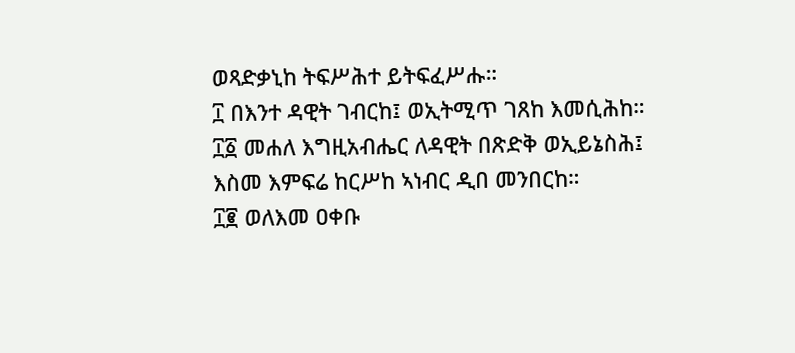ወጻድቃኒከ ትፍሥሕተ ይትፍፈሥሑ።
፲ በእንተ ዳዊት ገብርከ፤ ወኢትሚጥ ገጸከ እመሲሕከ።
፲፩ መሐለ እግዚአብሔር ለዳዊት በጽድቅ ወኢይኔስሕ፤ እስመ እምፍሬ ከርሥከ ኣነብር ዲበ መንበርከ።
፲፪ ወለእመ ዐቀቡ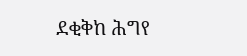ደቂቅከ ሕግየ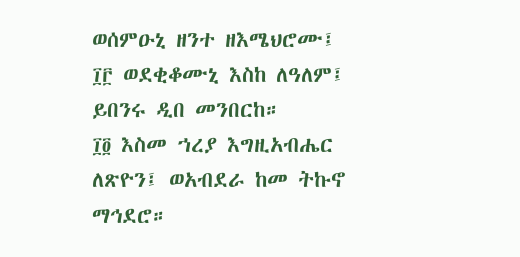ወሰምዑኒ ዘንተ ዘእሜህሮሙ፤
፲፫ ወደቂቆሙኒ እስከ ለዓለም፤ ይበንሩ ዲበ መንበርከ።
፲፬ እስመ ኀረያ እግዚአብሔር ለጽዮን፤ ወአብደራ ከመ ትኩኖ ማኅደሮ።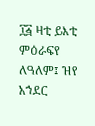፲፭ ዛቲ ይእቲ ምዕራፍየ ለዓለም፤ ዝየ አኀደር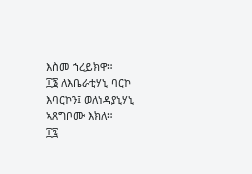እስመ ኀረይክዋ።
፲፮ ለእቤራቲሃኒ ባርኮ እባርኮን፤ ወለነዳያኒሃኒ ኣጸግቦሙ እክለ።
፲፯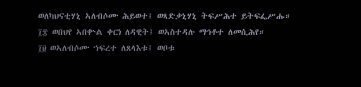ወለካህናቲሃኒ ኣለብሶሙ ሕይወተ፤ ወጻድቃኒሃኒ ትፍሥሕተ ይትፍፌሥሑ።
፲፰ ወበህየ ኣበቍል ቀርነ ለዳዊት፤ ወኣስተዳሉ ማኅቶተ ለመሲሕየ።
፲፱ ወኣለብሶሙ ኀፍረተ ለጸላእቱ፤ ወቦቱ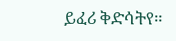ይፈሪ ቅድሳትየ።